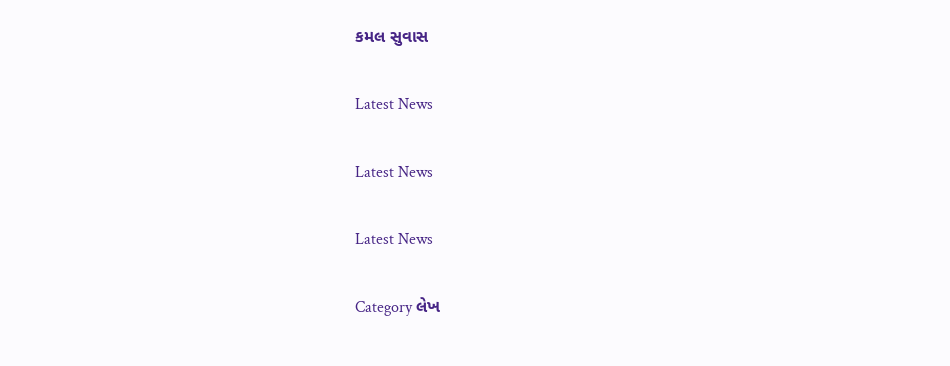કમલ સુવાસ

Latest News

Latest News

Latest News

Category લેખ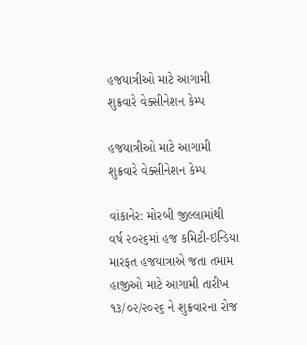હજયાત્રીઓ માટે આગામી શુક્રવારે વેક્સીનેશન કેમ્પ

હજયાત્રીઓ માટે આગામી શુક્રવારે વેક્સીનેશન કેમ્પ

વાંકાનેર: મોરબી જીલ્લામાંથી વર્ષ ૨૦૨૬માં હજ કમિટી-ઇન્ડિયા મારફત હજયાત્રાએ જતા તમામ હાજીઓ માટે આગામી તારીખ ૧૩/૦૨/૨૦૨૬ ને શુક્રવારના રોજ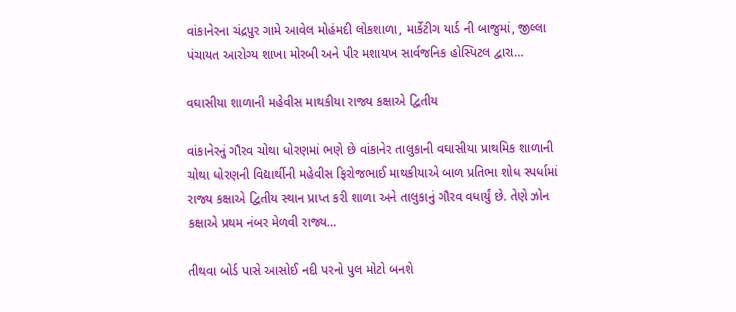વાંકાનેરના ચંદ્રપુર ગામે આવેલ મોહંમદી લોકશાળા, માર્કેટીગ યાર્ડ ની બાજુમાં, જીલ્લા પંચાયત આરોગ્ય શાખા મોરબી અને પીર મશાયખ સાર્વજનિક હોસ્પિટલ દ્વારા…

વઘાસીયા શાળાની મહેવીસ માથકીયા રાજ્ય કક્ષાએ દ્વિતીય

વાંકાનેરનું ગૌરવ ચોથા ધોરણમાં ભણે છે વાંકાનેર તાલુકાની વઘાસીયા પ્રાથમિક શાળાની ચોથા ધોરણની વિદ્યાર્થીની મહેવીસ ફિરોજભાઈ માથકીયાએ બાળ પ્રતિભા શોધ સ્પર્ધામાં રાજ્ય કક્ષાએ દ્વિતીય સ્થાન પ્રાપ્ત કરી શાળા અને તાલુકાનું ગૌરવ વધાર્યું છે. તેણે ઝોન કક્ષાએ પ્રથમ નંબર મેળવી રાજ્ય…

તીથવા બોર્ડ પાસે આસોઈ નદી પરનો પુલ મોટો બનશે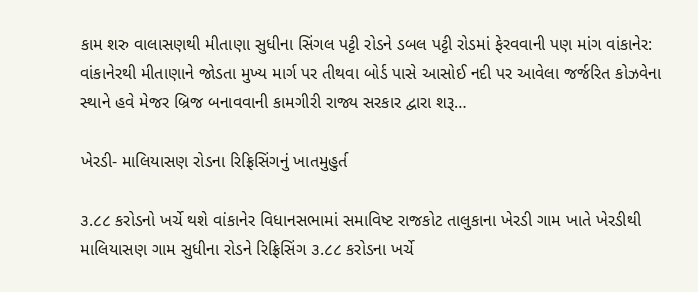કામ શરુ વાલાસણથી મીતાણા સુધીના સિંગલ પટ્ટી રોડને ડબલ પટ્ટી રોડમાં ફેરવવાની પણ માંગ વાંકાનેર: વાંકાનેરથી મીતાણાને જોડતા મુખ્ય માર્ગ પર તીથવા બોર્ડ પાસે આસોઈ નદી પર આવેલા જર્જરિત કોઝવેના સ્થાને હવે મેજર બ્રિજ બનાવવાની કામગીરી રાજ્ય સરકાર દ્વારા શરૂ…

ખેરડી- માલિયાસણ રોડના રિફ્રિસિંગનું ખાતમુહુર્ત

૩.૮૮ કરોડનો ખર્ચે થશે વાંકાનેર વિધાનસભામાં સમાવિષ્ટ રાજકોટ તાલુકાના ખેરડી ગામ ખાતે ખેરડીથી માલિયાસણ ગામ સુધીના રોડને રિફ્રિસિંગ ૩.૮૮ કરોડના ખર્ચે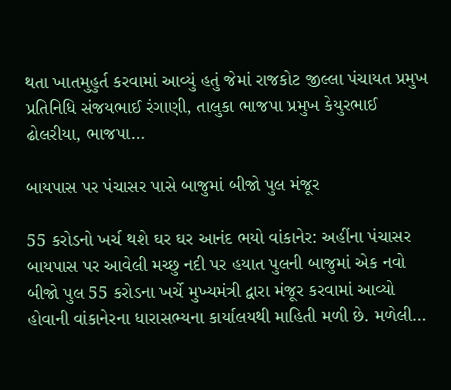થતા ખાતમુહુર્ત કરવામાં આવ્યું હતું જેમાં રાજકોટ જીલ્લા પંચાયત પ્રમુખ પ્રતિનિધિ સંજયભાઈ રંગાણી, તાલુકા ભાજપા પ્રમુખ કેયુરભાઈ ઢોલરીયા, ભાજપા…

બાયપાસ પર પંચાસર પાસે બાજુમાં બીજો પુલ મંજૂર

55 કરોડનો ખર્ચ થશે ઘર ઘર આનંદ ભયો વાંકાનેર: અહીંના પંચાસર બાયપાસ પર આવેલી મચ્છુ નદી પર હયાત પુલની બાજુમાં એક નવો બીજો પુલ 55 કરોડના ખર્ચે મુખ્યમંત્રી દ્વારા મંજૂર કરવામાં આવ્યો હોવાની વાંકાનેરના ધારાસભ્યના કાર્યાલયથી માહિતી મળી છે. મળેલી…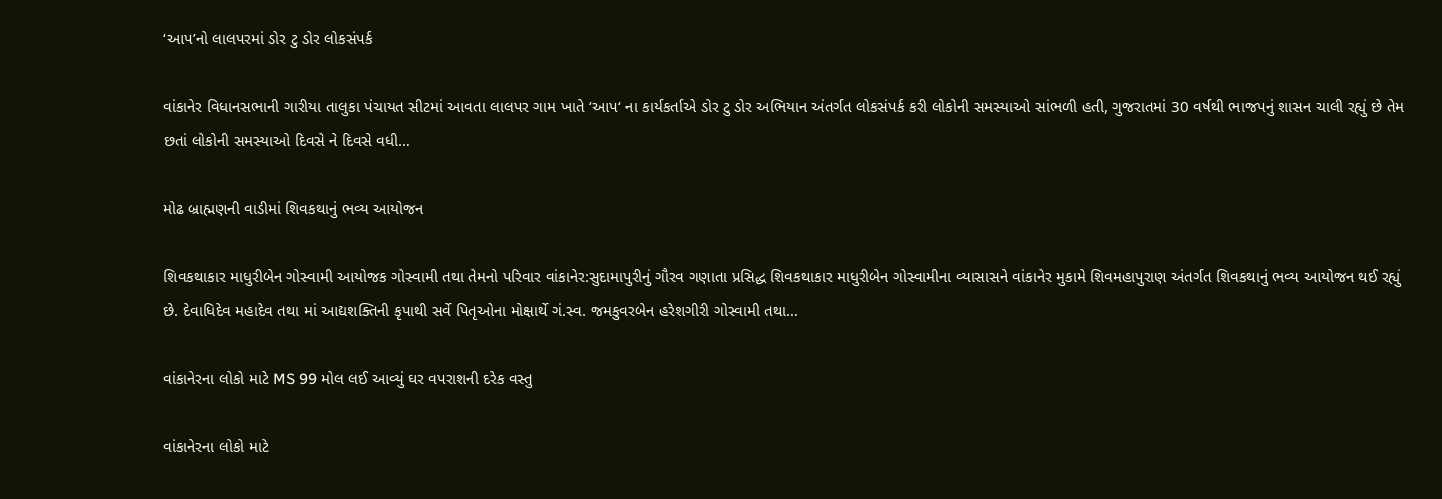‘આપ’નો લાલપરમાં ડોર ટુ ડોર લોકસંપર્ક

વાંકાનેર વિધાનસભાની ગારીયા તાલુકા પંચાયત સીટમાં આવતા લાલપર ગામ ખાતે ‘આપ‘ ના કાર્યકર્તાએ ડોર ટુ ડોર અભિયાન અંતર્ગત લોકસંપર્ક કરી લોકોની સમસ્યાઓ સાંભળી હતી, ગુજરાતમાં 30 વર્ષથી ભાજપનું શાસન ચાલી રહ્યું છે તેમ છતાં લોકોની સમસ્યાઓ દિવસે ને દિવસે વધી…

મોઢ બ્રાહ્મણની વાડીમાં શિવકથાનું ભવ્ય આયોજન

શિવકથાકાર માધુરીબેન ગોસ્વામી આયોજક ગોસ્વામી તથા તેમનો પરિવાર વાંકાનેર:સુદામાપુરીનું ગૌરવ ગણાતા પ્રસિદ્ધ શિવકથાકાર માધુરીબેન ગોસ્વામીના વ્યાસાસને વાંકાનેર મુકામે શિવમહાપુરાણ અંતર્ગત શિવકથાનું ભવ્ય આયોજન થઈ રહ્યું છે. દેવાધિદેવ મહાદેવ તથા માં આદ્યશક્તિની કૃપાથી સર્વે પિતૃઓના મોક્ષાર્થે ગં.સ્વ. જમકુવરબેન હરેશગીરી ગોસ્વામી તથા…

વાંકાનેરના લોકો માટે MS 99 મોલ લઈ આવ્યું ઘર વપરાશની દરેક વસ્તુ

વાંકાનેરના લોકો માટે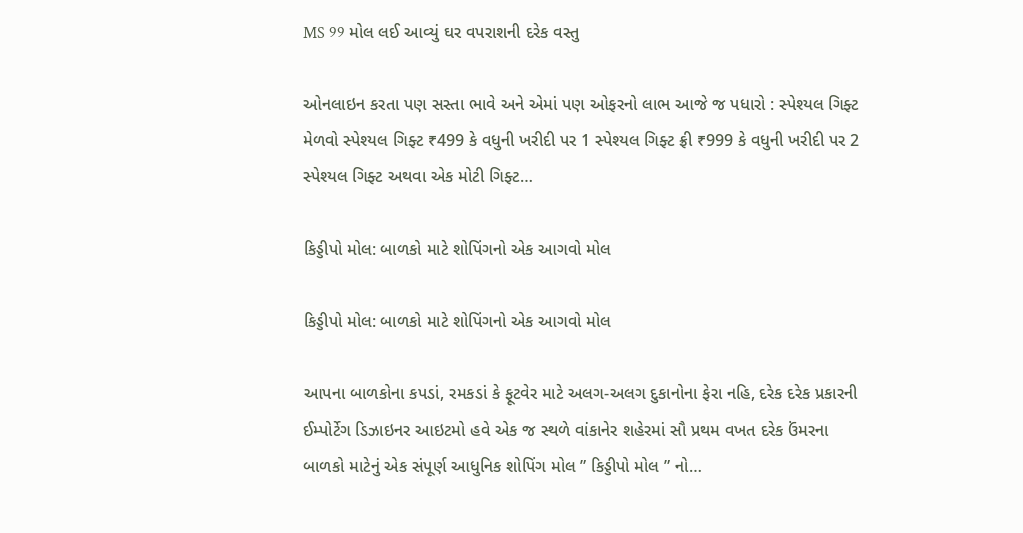MS 99 મોલ લઈ આવ્યું ઘર વપરાશની દરેક વસ્તુ

ઓનલાઇન કરતા પણ સસ્તા ભાવે અને એમાં પણ ઓફરનો લાભ આજે જ પધારો : સ્પેશ્યલ ગિફ્ટ મેળવો સ્પેશ્યલ ગિફ્ટ ₹499 કે વધુની ખરીદી પર 1 સ્પેશ્યલ ગિફ્ટ ફ્રી ₹999 કે વધુની ખરીદી પર 2 સ્પેશ્યલ ગિફ્ટ અથવા એક મોટી ગિફ્ટ…

કિડ્ડીપો મોલ: બાળકો માટે શોપિંગનો એક આગવો મોલ

કિડ્ડીપો મોલ: બાળકો માટે શોપિંગનો એક આગવો મોલ

આપના બાળકોના કપડાં, રમકડાં કે ફૂટવેર માટે અલગ-અલગ દુકાનોના ફેરા નહિ, દરેક દરેક પ્રકારની ઈમ્પોર્ટેગ ડિઝાઇનર આઇટમો હવે એક જ સ્થળે વાંકાનેર શહેરમાં સૌ પ્રથમ વખત દરેક ઉંમરના બાળકો માટેનું એક સંપૂર્ણ આધુનિક શોપિંગ મોલ ” કિડ્ડીપો મોલ ” નો…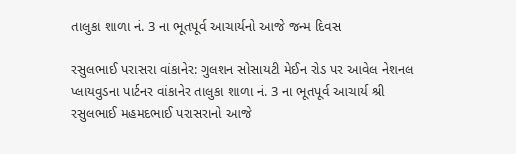તાલુકા શાળા નં. 3 ના ભૂતપૂર્વ આચાર્યનો આજે જન્મ દિવસ

રસુલભાઈ પરાસરા વાંકાનેર: ગુલશન સોસાયટી મેઈન રોડ પર આવેલ નેશનલ પ્લાયવુડના પાર્ટનર વાંકાનેર તાલુકા શાળા નં. 3 ના ભૂતપૂર્વ આચાર્ય શ્રી રસુલભાઈ મહમદભાઈ પરાસરાનો આજે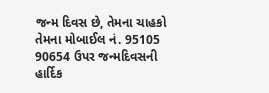જન્મ દિવસ છે, તેમના ચાહકો તેમના મોબાઈલ નં. 95105 90654 ઉપર જન્મદિવસની હાર્દિક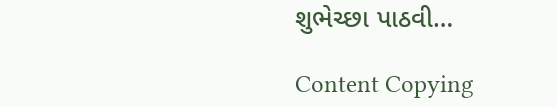શુભેચ્છા પાઠવી…

Content Copying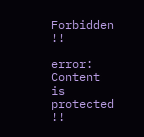Forbidden !!

error: Content is protected !!